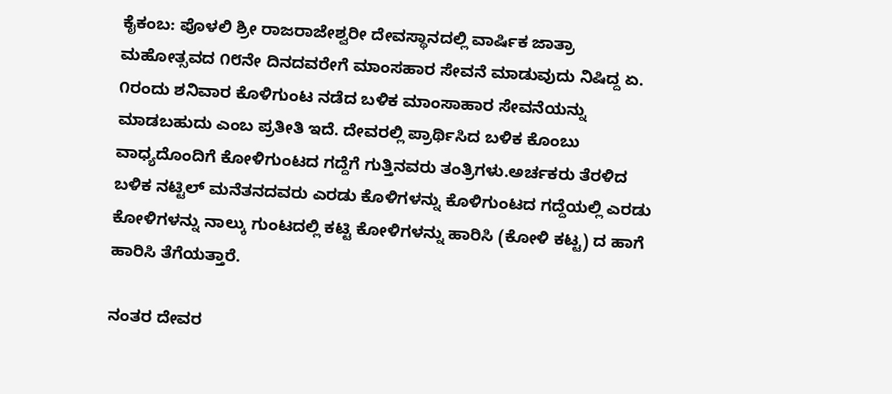ಕೈಕಂಬ: ಪೊಳಲಿ ಶ್ರೀ ರಾಜರಾಜೇಶ್ವರೀ ದೇವಸ್ಥಾನದಲ್ಲಿ ವಾರ್ಷಿಕ ಜಾತ್ರಾ ಮಹೋತ್ಸವದ ೧೮ನೇ ದಿನದವರೇಗೆ ಮಾಂಸಹಾರ ಸೇವನೆ ಮಾಡುವುದು ನಿಷಿದ್ದ ಏ. ೧ರಂದು ಶನಿವಾರ ಕೊಳಿಗುಂಟ ನಡೆದ ಬಳಿಕ ಮಾಂಸಾಹಾರ ಸೇವನೆಯನ್ನು ಮಾಡಬಹುದು ಎಂಬ ಪ್ರತೀತಿ ಇದೆ. ದೇವರಲ್ಲಿ ಪ್ರಾರ್ಥಿಸಿದ ಬಳಿಕ ಕೊಂಬು ವಾಧ್ಯದೊಂದಿಗೆ ಕೋಳಿಗುಂಟದ ಗದ್ದೆಗೆ ಗುತ್ತಿನವರು ತಂತ್ರಿಗಳು.ಅರ್ಚಕರು ತೆರಳಿದ ಬಳಿಕ ನಟ್ಟಿಲ್ ಮನೆತನದವರು ಎರಡು ಕೊಳಿಗಳನ್ನು ಕೊಳಿಗುಂಟದ ಗದ್ದೆಯಲ್ಲಿ ಎರಡು ಕೋಳಿಗಳನ್ನು ನಾಲ್ಕು ಗುಂಟದಲ್ಲಿ ಕಟ್ಟಿ ಕೋಳಿಗಳನ್ನು ಹಾರಿಸಿ (ಕೋಳಿ ಕಟ್ಟ) ದ ಹಾಗೆ ಹಾರಿಸಿ ತೆಗೆಯತ್ತಾರೆ.

ನಂತರ ದೇವರ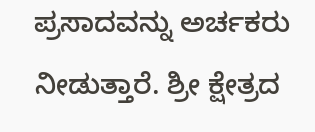ಪ್ರಸಾದವನ್ನು ಅರ್ಚಕರು ನೀಡುತ್ತಾರೆ. ಶ್ರೀ ಕ್ಷೇತ್ರದ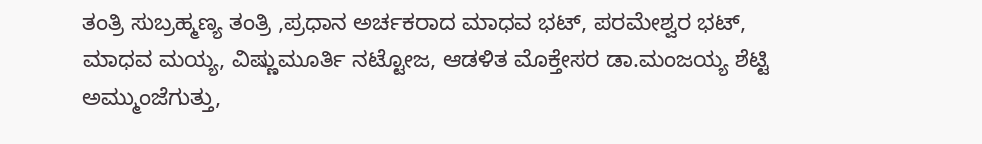ತಂತ್ರಿ ಸುಬ್ರಹ್ಮಣ್ಯ ತಂತ್ರಿ ,ಪ್ರಧಾನ ಅರ್ಚಕರಾದ ಮಾಧವ ಭಟ್, ಪರಮೇಶ್ವರ ಭಟ್, ಮಾಧವ ಮಯ್ಯ, ವಿಷ್ಣುಮೂರ್ತಿ ನಟ್ಟೋಜ, ಆಡಳಿತ ಮೊಕ್ತೇಸರ ಡಾ.ಮಂಜಯ್ಯ ಶೆಟ್ಟಿ ಅಮ್ಮುಂಜೆಗುತ್ತು,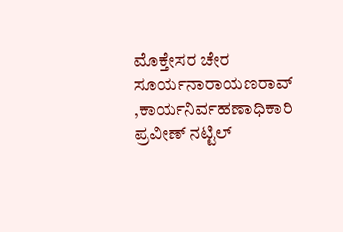ಮೊಕ್ತೇಸರ ಚೇರ ಸೂರ್ಯನಾರಾಯಣರಾವ್ ,ಕಾರ್ಯನಿರ್ವಹಣಾಧಿಕಾರಿ ಪ್ರವೀಣ್ ನಟ್ಟಿಲ್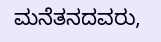ಮನೆತನದವರು,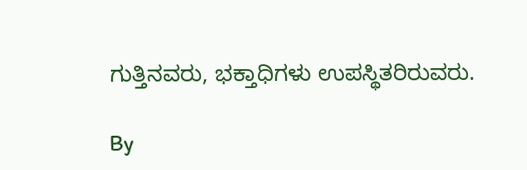ಗುತ್ತಿನವರು, ಭಕ್ತಾಧಿಗಳು ಉಪಸ್ಥಿತರಿರುವರು.

By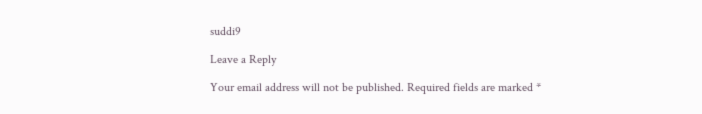suddi9

Leave a Reply

Your email address will not be published. Required fields are marked *